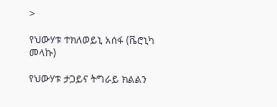>

የህውሃቱ ተክለወይኒ አሰፋ (ቬሮኒካ መላኩ)

የህውሃቱ ታጋይና ትግራይ ክልልን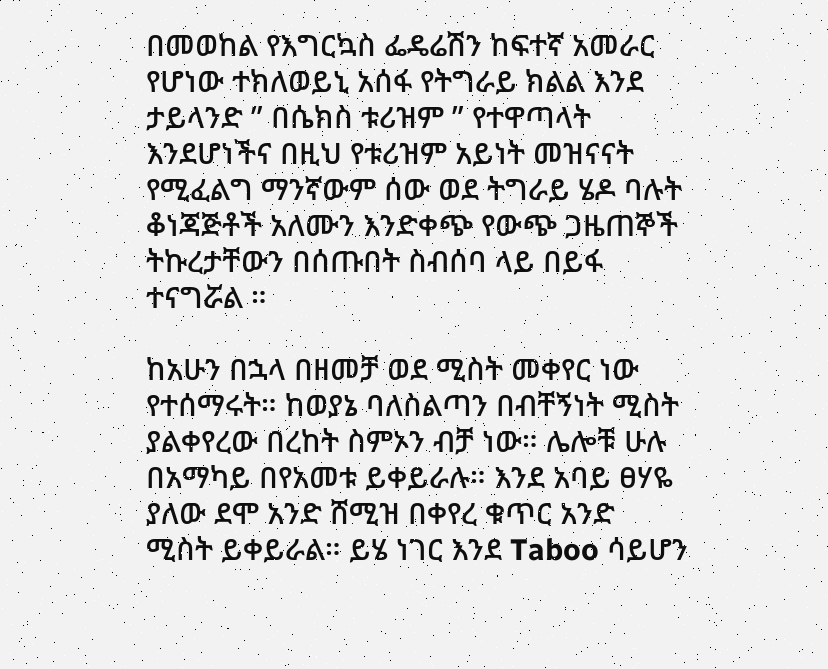በመወከል የእግርኳስ ፌዴሬሽን ከፍተኛ አመራር የሆነው ተክለወይኒ አሰፋ የትግራይ ክልል እንደ ታይላንድ ” በሴክስ ቱሪዝም ” የተዋጣላት እንደሆነችና በዚህ የቱሪዝም አይነት መዝናናት የሚፈልግ ማንኛውም ሰው ወደ ትግራይ ሄዶ ባሉት ቆነጃጅቶች አለሙን እንድቀጭ የውጭ ጋዜጠኞች ትኩረታቸውን በሰጡበት ስብሰባ ላይ በይፋ ተናግሯል ።

ከአሁን በኋላ በዘመቻ ወደ ሚስት መቀየር ነው የተሰማሩት። ከወያኔ ባለስልጣን በብቸኝነት ሚስት ያልቀየረው በረከት ስምኦን ብቻ ነው። ሌሎቹ ሁሉ በአማካይ በየአመቱ ይቀይራሉ። እንደ አባይ ፀሃዬ ያለው ደሞ አንድ ሸሚዝ በቀየረ ቁጥር አንድ ሚስት ይቀይራል። ይሄ ነገር እንደ Taboo ሳይሆን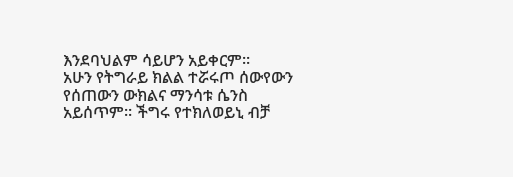እንደባህልም ሳይሆን አይቀርም።
አሁን የትግራይ ክልል ተሯሩጦ ሰውየውን የሰጠውን ውክልና ማንሳቱ ሴንስ አይሰጥም። ችግሩ የተክለወይኒ ብቻ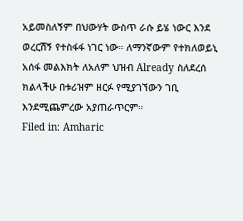አይመስለኝም በህውሃት ውስጥ ራሱ ይሄ ነውር እንደ ወረርሽኝ የተስፋፋ ነገር ነው። ለማንኛውም የተክለወይኒ አሰፋ መልእክት ለአለም ህዝብ Already ስለደረሰ ክልላችሁ በቱሪዝም ዘርፉ የሚያገኘውን ገቢ እንደሚጨምረው አያጠራጥርም።
Filed in: Amharic